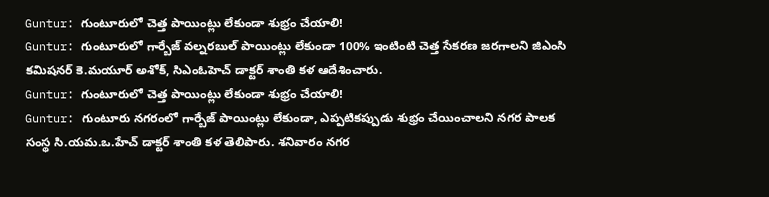Guntur: గుంటూరులో చెత్త పాయింట్లు లేకుండా శుభ్రం చేయాలి!
Guntur: గుంటూరులో గార్బేజ్ వల్నరబుల్ పాయింట్లు లేకుండా 100% ఇంటింటి చెత్త సేకరణ జరగాలని జిఎంసి కమిషనర్ కె.మయూర్ అశోక్, సిఎంఓహెచ్ డాక్టర్ శాంతి కళ ఆదేశించారు.
Guntur: గుంటూరులో చెత్త పాయింట్లు లేకుండా శుభ్రం చేయాలి!
Guntur: గుంటూరు నగరంలో గార్బేజ్ పాయింట్లు లేకుండా, ఎప్పటికప్పుడు శుభ్రం చేయించాలని నగర పాలక సంస్థ సి.యమ.ఒ.హేచ్ డాక్టర్ శాంతి కళ తెలిపారు. శనివారం నగర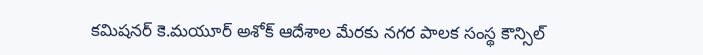కమిషనర్ కె.మయూర్ అశోక్ ఆదేశాల మేరకు నగర పాలక సంస్థ కౌన్సిల్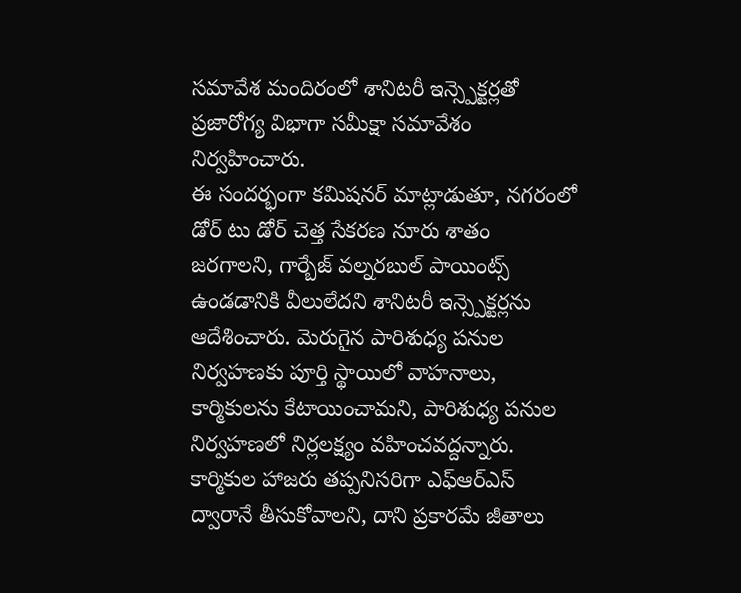సమావేశ మందిరంలో శానిటరీ ఇన్స్పెక్టర్లతో ప్రజారోగ్య విభాగా సమీక్షా సమావేశం నిర్వహించారు.
ఈ సందర్భంగా కమిషనర్ మాట్లాడుతూ, నగరంలో డోర్ టు డోర్ చెత్త సేకరణ నూరు శాతం జరగాలని, గార్బేజ్ వల్నరబుల్ పాయింట్స్ ఉండడానికి వీలులేదని శానిటరీ ఇన్స్పెక్టర్లను ఆదేశించారు. మెరుగైన పారిశుధ్య పనుల నిర్వహణకు పూర్తి స్థాయిలో వాహనాలు, కార్మికులను కేటాయించామని, పారిశుధ్య పనుల నిర్వహణలో నిర్లలక్ష్యం వహించవద్దన్నారు. కార్మికుల హాజరు తప్పనిసరిగా ఎఫ్ఆర్ఎస్ ద్వారానే తీసుకోవాలని, దాని ప్రకారమే జీతాలు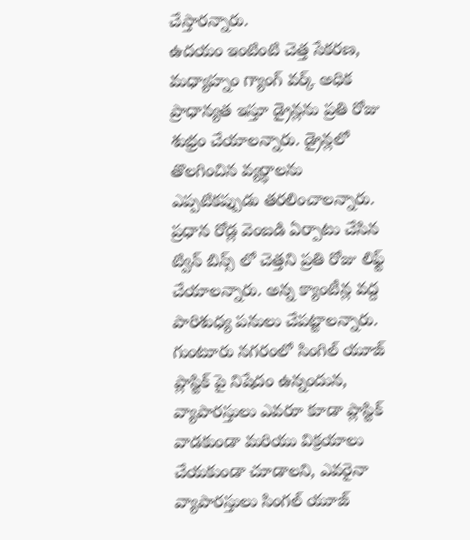చేస్తారన్నారు.
ఉదయం ఇంటింటి చెత్త సేకరణ, మధ్యాహ్నం గ్యాంగ్ వర్క్ అధిక ప్రాధాన్యత ఇస్తూ డ్రైన్లను ప్రతి రోజు శుభ్రం చేయాలన్నారు. డ్రైన్లలో తొలగించిన వ్యర్ధాలను ఎప్పటికప్పుడు తరలించాలన్నారు. ప్రధాన రోడ్ల వెంబడి ఏర్పాటు చేసిన ట్విన్ బిన్స్ లో చెత్తని ప్రతి రోజు లిఫ్ట్ చేయాలన్నారు. అన్న క్యాంటీన్ల వద్ద పారిశుధ్య పనులు చేపట్టాలన్నారు.
గుంటూరు నగరంలో సింగిల్ యూజ్ ప్లాస్టిక్ పై నిషేదం ఉన్నందున, వ్యాపారస్తులు ఎవరూ కూడా ప్లాస్టిక్ వాడకుండా మరియు విక్రయాలు చేయకుండా చూడాలని, ఎవరైనా వ్యాపారస్తులు సింగల్ యూజ్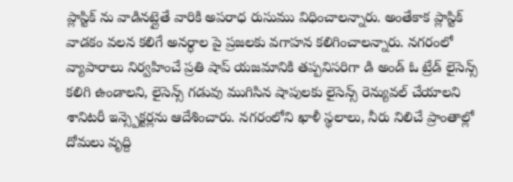ప్లాస్టిక్ ను వాడినట్లైతే వారికి అపరాధ రుసుము విధించాలన్నారు. అంతేకాక ప్లాస్టిక్ వాడకం వలన కలిగే అనర్ధాల పై ప్రజలకు వగాహన కలిగించాలన్నారు. నగరంలో వ్యాపారాలు నిర్వహించే ప్రతి షాప్ యజమానికి తప్పనిసరిగా డి అండ్ ఓ ట్రేడ్ లైసెన్స్ కలిగి ఉండాలని, లైసెన్స్ గడువు ముగిసిన షాపులకు లైసెన్స్ రెన్యువల్ చేయాలని శానిటరీ ఇన్స్పెక్టర్లను ఆదేశించారు. నగరంలోని ఖాళీ స్థలాలు, నీరు నిలిచే ప్రాంతాల్లో దోమలు వృద్ది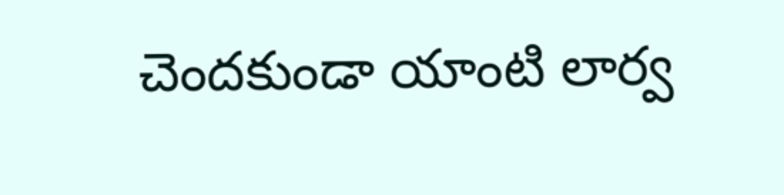చెందకుండా యాంటి లార్వ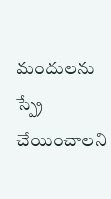మందులను స్ప్రే చేయించాలని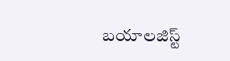బయాలజిస్ట్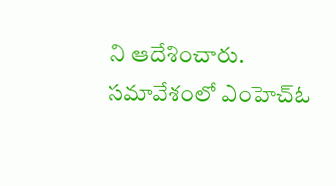ని ఆదేశించారు.
సమావేశంలో ఎంహెచ్ఓ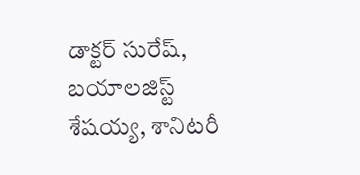డాక్టర్ సురేష్, బయాలజిస్ట్ శేషయ్య, శానిటరీ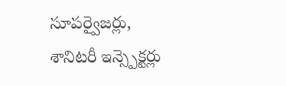సూపర్వైజర్లు, శానిటరీ ఇన్స్పెక్టర్లు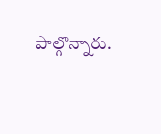పాల్గొన్నారు.